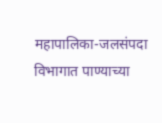महापालिका-जलसंपदा विभागात पाण्याच्या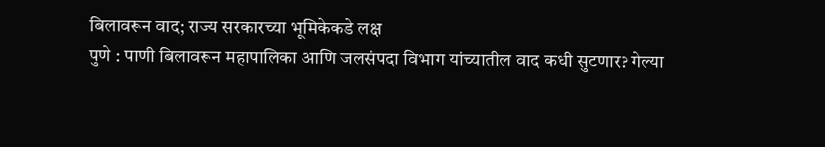बिलावरून वाद; राज्य सरकारच्या भूमिकेकडे लक्ष
पुणे : पाणी बिलावरून महापालिका आणि जलसंपदा विभाग यांच्यातील वाद कधी सुटणार? गेल्या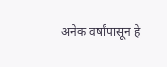अनेक वर्षांपासून हे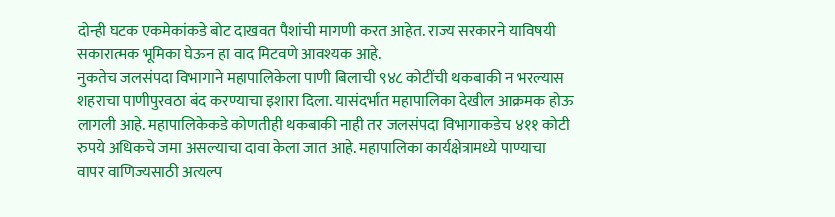दोन्ही घटक एकमेकांकडे बोट दाखवत पैशांची मागणी करत आहेत. राज्य सरकारने याविषयी सकारात्मक भूमिका घेऊन हा वाद मिटवणे आवश्यक आहे.
नुकतेच जलसंपदा विभागाने महापालिकेला पाणी बिलाची ९४८ कोटींची थकबाकी न भरल्यास शहराचा पाणीपुरवठा बंद करण्याचा इशारा दिला. यासंदर्भात महापालिका देखील आक्रमक होऊ लागली आहे. महापालिकेकडे कोणतीही थकबाकी नाही तर जलसंपदा विभागाकडेच ४११ कोटी रुपये अधिकचे जमा असल्याचा दावा केला जात आहे. महापालिका कार्यक्षेत्रामध्ये पाण्याचा वापर वाणिज्यसाठी अत्यल्प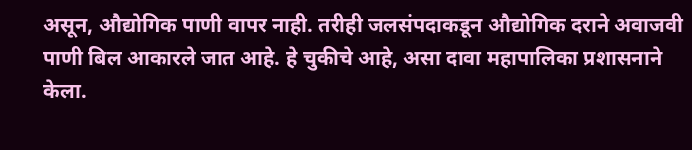असून, औद्योगिक पाणी वापर नाही. तरीही जलसंपदाकडून औद्योगिक दराने अवाजवी पाणी बिल आकारले जात आहे. हे चुकीचे आहे, असा दावा महापालिका प्रशासनाने केला.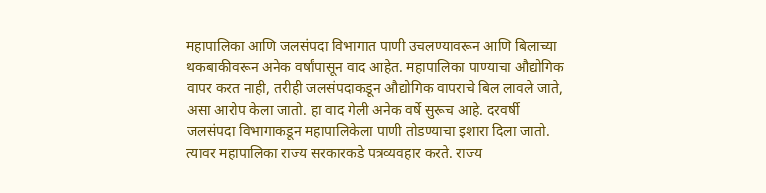महापालिका आणि जलसंपदा विभागात पाणी उचलण्यावरून आणि बिलाच्या थकबाकीवरून अनेक वर्षांपासून वाद आहेत. महापालिका पाण्याचा औद्योगिक वापर करत नाही, तरीही जलसंपदाकडून औद्योगिक वापराचे बिल लावले जाते, असा आरोप केला जातो. हा वाद गेली अनेक वर्षे सुरूच आहे. दरवर्षी जलसंपदा विभागाकडून महापालिकेला पाणी तोडण्याचा इशारा दिला जातो. त्यावर महापालिका राज्य सरकारकडे पत्रव्यवहार करते. राज्य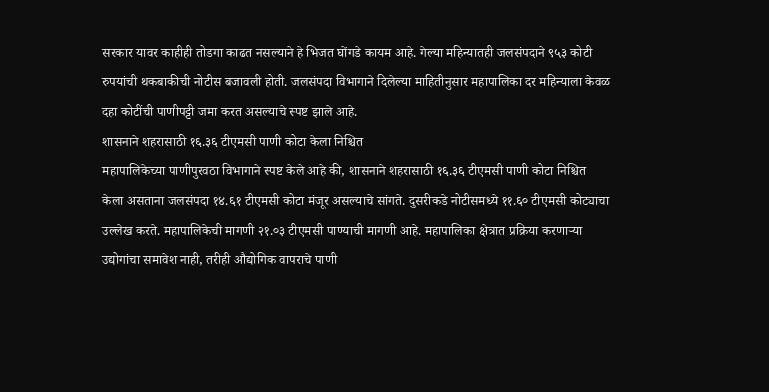सरकार यावर काहीही तोडगा काढत नसल्याने हे भिजत घोंगडे कायम आहे. गेल्या महिन्यातही जलसंपदाने ९५३ कोटी रुपयांची थकबाकीची नोटीस बजावली होती. जलसंपदा विभागाने दिलेल्या माहितीनुसार महापालिका दर महिन्याला केवळ दहा कोटींची पाणीपट्टी जमा करत असल्याचे स्पष्ट झाले आहे.
शासनाने शहरासाठी १६.३६ टीएमसी पाणी कोटा केला निश्चित
महापालिकेच्या पाणीपुरवठा विभागाने स्पष्ट केले आहे की, शासनाने शहरासाठी १६.३६ टीएमसी पाणी कोटा निश्चित केला असताना जलसंपदा १४.६१ टीएमसी कोटा मंजूर असल्याचे सांगते. दुसरीकडे नोटीसमध्ये ११.६० टीएमसी कोट्याचा उल्लेख करते. महापालिकेची मागणी २१.०३ टीएमसी पाण्याची मागणी आहे. महापालिका क्षेत्रात प्रक्रिया करणाऱ्या उद्योगांचा समावेश नाही, तरीही औद्योगिक वापराचे पाणी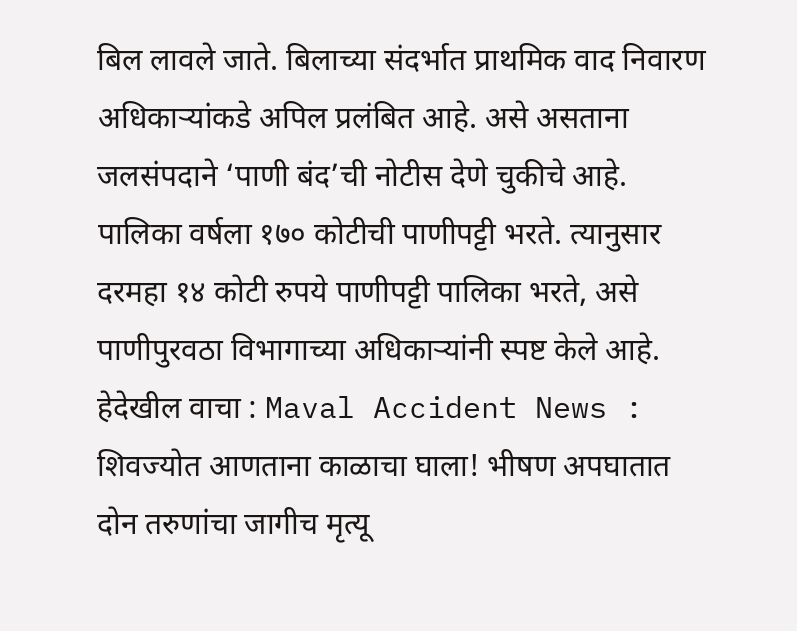बिल लावले जाते. बिलाच्या संदर्भात प्राथमिक वाद निवारण अधिकाऱ्यांकडे अपिल प्रलंबित आहे. असे असताना जलसंपदाने ‘पाणी बंद’ची नोटीस देणे चुकीचे आहे. पालिका वर्षला १७० कोटीची पाणीपट्टी भरते. त्यानुसार दरमहा १४ कोटी रुपये पाणीपट्टी पालिका भरते, असे पाणीपुरवठा विभागाच्या अधिकाऱ्यांनी स्पष्ट केले आहे.
हेदेखील वाचा : Maval Accident News : शिवज्योत आणताना काळाचा घाला! भीषण अपघातात दोन तरुणांचा जागीच मृत्यू